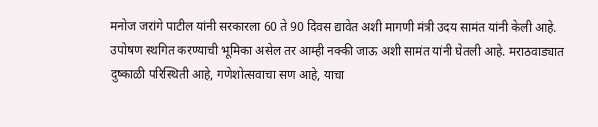मनोज जरांगे पाटील यांनी सरकारला 60 ते 90 दिवस द्यावेत अशी मागणी मंत्री उदय सामंत यांनी केली आहे. उपोषण स्थगित करण्याची भूमिका असेल तर आम्ही नक्की जाऊ अशी सामंत यांनी घेतली आहे. मराठवाड्यात दुष्काळी परिस्थिती आहे, गणेशोत्सवाचा सण आहे, याचा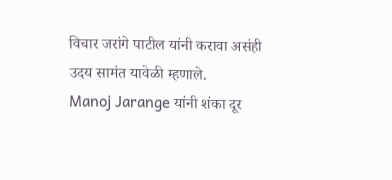विचार जरांगे पाटील यांनी करावा असंही उदय सामंत यावेळी म्हणाले.
Manoj Jarange यांनी शंका दूर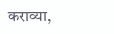कराव्या,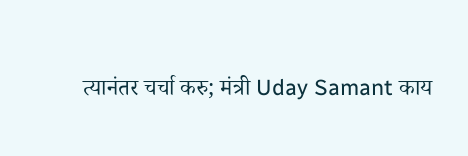त्यानंतर चर्चा करु; मंत्री Uday Samant काय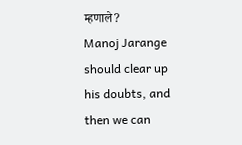म्हणाले?
Manoj Jarange should clear up his doubts, and then we can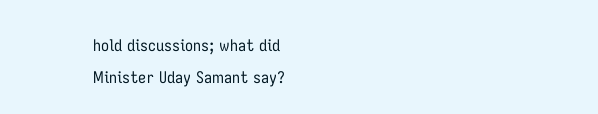hold discussions; what did Minister Uday Samant say?